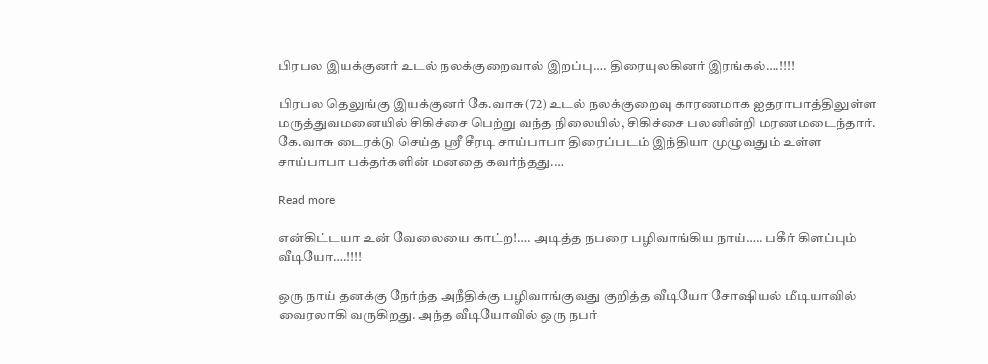பிரபல இயக்குனர் உடல் நலக்குறைவால் இறப்பு…. திரையுலகினர் இரங்கல்….!!!!

பிரபல தெலுங்கு இயக்குனர் கே.வாசு(72) உடல் நலக்குறைவு காரணமாக ஐதராபாத்திலுள்ள மருத்துவமனையில் சிகிச்சை பெற்று வந்த நிலையில், சிகிச்சை பலனின்றி மரணமடைந்தார்.  கே.வாசு டைரக்டு செய்த ஸ்ரீ சீரடி சாய்பாபா திரைப்படம் இந்தியா முழுவதும் உள்ள சாய்பாபா பக்தர்களின் மனதை கவர்ந்தது.…

Read more

என்கிட்டயா உன் வேலையை காட்ற!…. அடித்த நபரை பழிவாங்கிய நாய்….. பகீர் கிளப்பும் வீடியோ….!!!!

ஒரு நாய் தனக்கு நேர்ந்த அநீதிக்கு பழிவாங்குவது குறித்த வீடியோ சோஷியல் மீடியாவில் வைரலாகி வருகிறது. அந்த வீடியோவில் ஒரு நபர்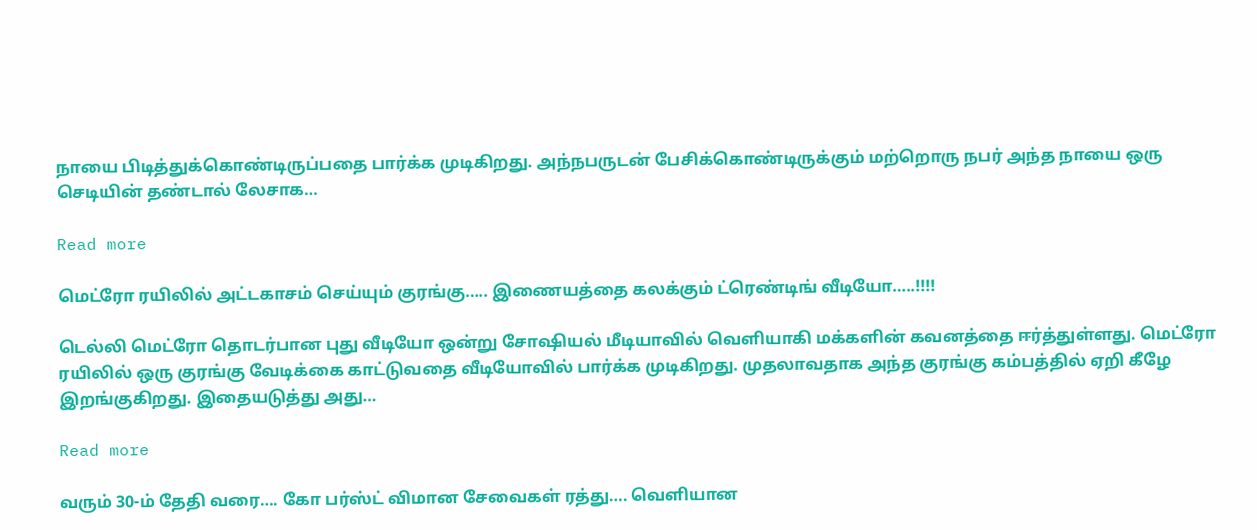நாயை பிடித்துக்கொண்டிருப்பதை பார்க்க முடிகிறது. அந்நபருடன் பேசிக்கொண்டிருக்கும் மற்றொரு நபர் அந்த நாயை ஒரு செடியின் தண்டால் லேசாக…

Read more

மெட்ரோ ரயிலில் அட்டகாசம் செய்யும் குரங்கு….. இணையத்தை கலக்கும் ட்ரெண்டிங் வீடியோ…..!!!!

டெல்லி மெட்ரோ தொடர்பான புது வீடியோ ஒன்று சோஷியல் மீடியாவில் வெளியாகி மக்களின் கவனத்தை ஈர்த்துள்ளது. மெட்ரோ ரயிலில் ஒரு குரங்கு வேடிக்கை காட்டுவதை வீடியோவில் பார்க்க முடிகிறது. முதலாவதாக அந்த குரங்கு கம்பத்தில் ஏறி கீழே இறங்குகிறது. இதையடுத்து அது…

Read more

வரும் 30-ம் தேதி வரை…. கோ பர்ஸ்ட் விமான சேவைகள் ரத்து…. வெளியான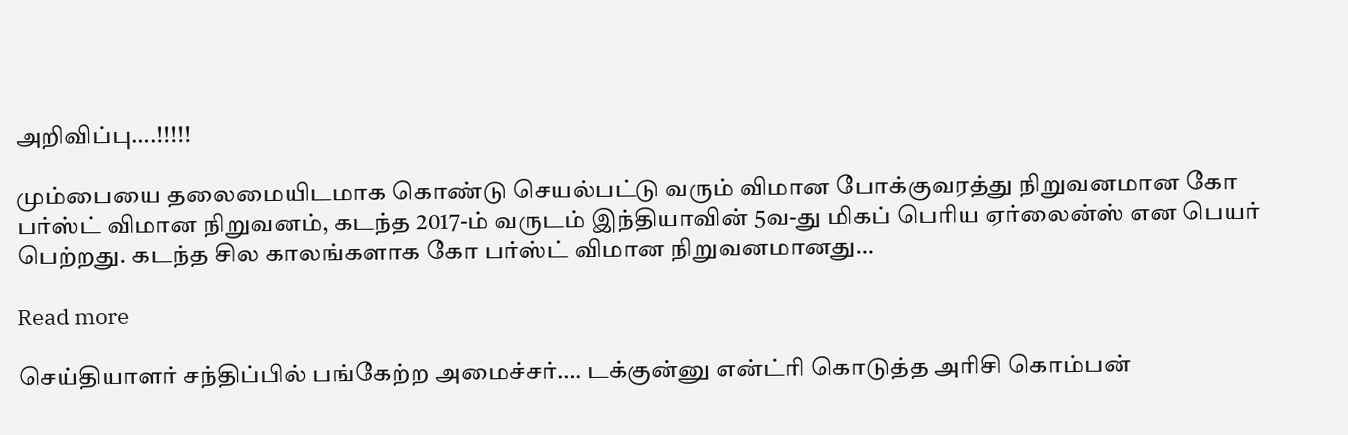அறிவிப்பு….!!!!!

மும்பையை தலைமையிடமாக கொண்டு செயல்பட்டு வரும் விமான போக்குவரத்து நிறுவனமான கோ பர்ஸ்ட் விமான நிறுவனம், கடந்த 2017-ம் வருடம் இந்தியாவின் 5வ-து மிகப் பெரிய ஏர்லைன்ஸ் என பெயர் பெற்றது. கடந்த சில காலங்களாக கோ பர்ஸ்ட் விமான நிறுவனமானது…

Read more

செய்தியாளர் சந்திப்பில் பங்கேற்ற அமைச்சர்…. டக்குன்னு என்ட்ரி கொடுத்த அரிசி கொம்பன்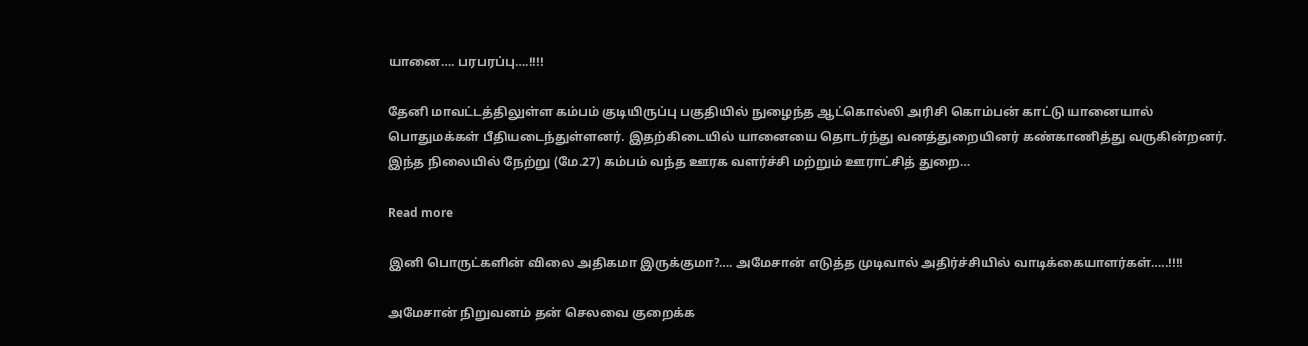யானை…. பரபரப்பு….!!!!

தேனி மாவட்டத்திலுள்ள கம்பம் குடியிருப்பு பகுதியில் நுழைந்த ஆட்கொல்லி அரிசி கொம்பன் காட்டு யானையால் பொதுமக்கள் பீதியடைந்துள்ளனர். இதற்கிடையில் யானையை தொடர்ந்து வனத்துறையினர் கண்காணித்து வருகின்றனர். இந்த நிலையில் நேற்று (மே.27) கம்பம் வந்த ஊரக வளர்ச்சி மற்றும் ஊராட்சித் துறை…

Read more

இனி பொருட்களின் விலை அதிகமா இருக்குமா?…. அமேசான் எடுத்த முடிவால் அதிர்ச்சியில் வாடிக்கையாளர்கள்…..!!!!

அமேசான் நிறுவனம் தன் செலவை குறைக்க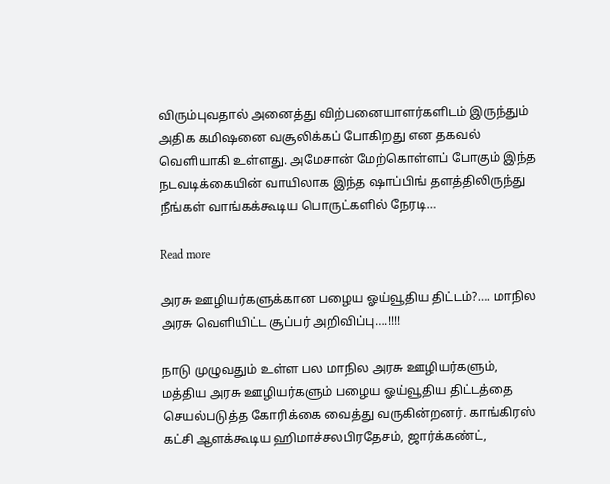விரும்புவதால் அனைத்து விற்பனையாளர்களிடம் இருந்தும் அதிக கமிஷனை வசூலிக்கப் போகிறது என தகவல் வெளியாகி உள்ளது. அமேசான் மேற்கொள்ளப் போகும் இந்த நடவடிக்கையின் வாயிலாக இந்த ஷாப்பிங் தளத்திலிருந்து நீங்கள் வாங்கக்கூடிய பொருட்களில் நேரடி…

Read more

அரசு ஊழியர்களுக்கான பழைய ஓய்வூதிய திட்டம்?…. மாநில அரசு வெளியிட்ட சூப்பர் அறிவிப்பு….!!!!

நாடு முழுவதும் உள்ள பல மாநில அரசு ஊழியர்களும், மத்திய அரசு ஊழியர்களும் பழைய ஓய்வூதிய திட்டத்தை செயல்படுத்த கோரிக்கை வைத்து வருகின்றனர். காங்கிரஸ் கட்சி ஆளக்கூடிய ஹிமாச்சலபிரதேசம், ஜார்க்கண்ட்,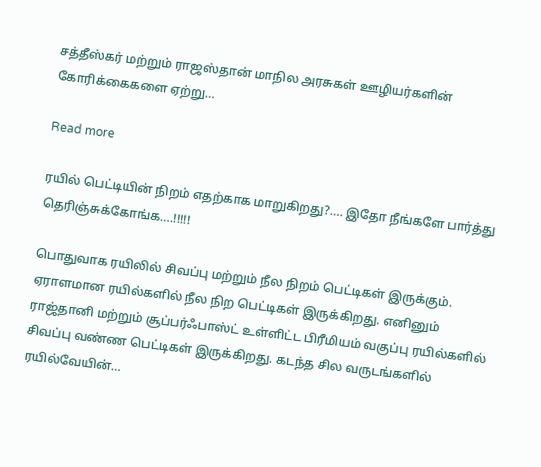சத்தீஸ்கர் மற்றும் ராஜஸ்தான் மாநில அரசுகள் ஊழியர்களின் கோரிக்கைகளை ஏற்று…

Read more

ரயில் பெட்டியின் நிறம் எதற்காக மாறுகிறது?…. இதோ நீங்களே பார்த்து தெரிஞ்சுக்கோங்க….!!!!!

பொதுவாக ரயிலில் சிவப்பு மற்றும் நீல நிறம் பெட்டிகள் இருக்கும். ஏராளமான ரயில்களில் நீல நிற பெட்டிகள் இருக்கிறது. எனினும் ராஜ்தானி மற்றும் சூப்பர்ஃபாஸ்ட் உள்ளிட்ட பிரீமியம் வகுப்பு ரயில்களில் சிவப்பு வண்ண பெட்டிகள் இருக்கிறது. கடந்த சில வருடங்களில் ரயில்வேயின்…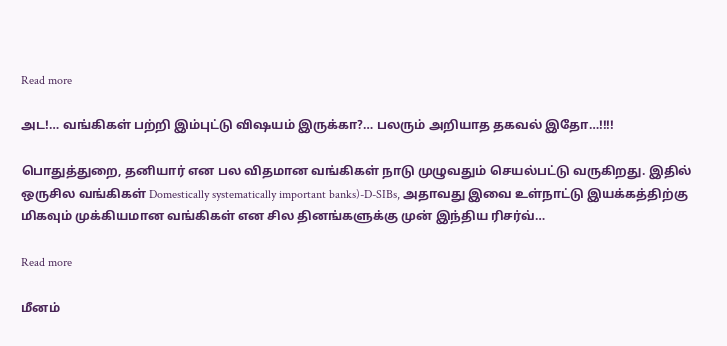Read more

அட!… வங்கிகள் பற்றி இம்புட்டு விஷயம் இருக்கா?… பலரும் அறியாத தகவல் இதோ…!!!!

பொதுத்துறை, தனியார் என பல விதமான வங்கிகள் நாடு முழுவதும் செயல்பட்டு வருகிறது. இதில் ஒருசில வங்கிகள் Domestically systematically important banks)-D-SIBs, அதாவது இவை உள்நாட்டு இயக்கத்திற்கு மிகவும் முக்கியமான வங்கிகள் என சில தினங்களுக்கு முன் இந்திய ரிசர்வ்…

Read more

மீனம்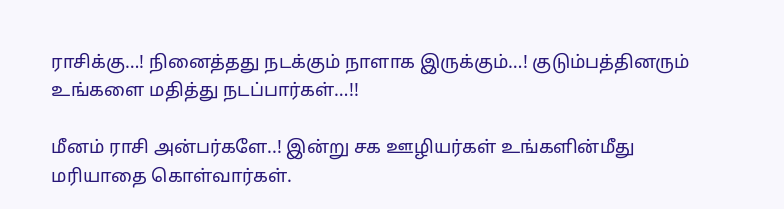ராசிக்கு…! நினைத்தது நடக்கும் நாளாக இருக்கும்…! குடும்பத்தினரும் உங்களை மதித்து நடப்பார்கள்…!!

மீனம் ராசி அன்பர்களே..! இன்று சக ஊழியர்கள் உங்களின்மீது மரியாதை கொள்வார்கள்.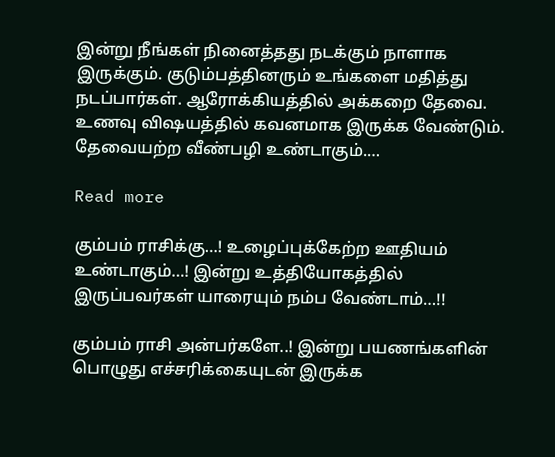இன்று நீங்கள் நினைத்தது நடக்கும் நாளாக இருக்கும். குடும்பத்தினரும் உங்களை மதித்து நடப்பார்கள். ஆரோக்கியத்தில் அக்கறை தேவை. உணவு விஷயத்தில் கவனமாக இருக்க வேண்டும். தேவையற்ற வீண்பழி உண்டாகும்.…

Read more

கும்பம் ராசிக்கு…! உழைப்புக்கேற்ற ஊதியம் உண்டாகும்…! இன்று உத்தியோகத்தில் இருப்பவர்கள் யாரையும் நம்ப வேண்டாம்…!!

கும்பம் ராசி அன்பர்களே..! இன்று பயணங்களின் பொழுது எச்சரிக்கையுடன் இருக்க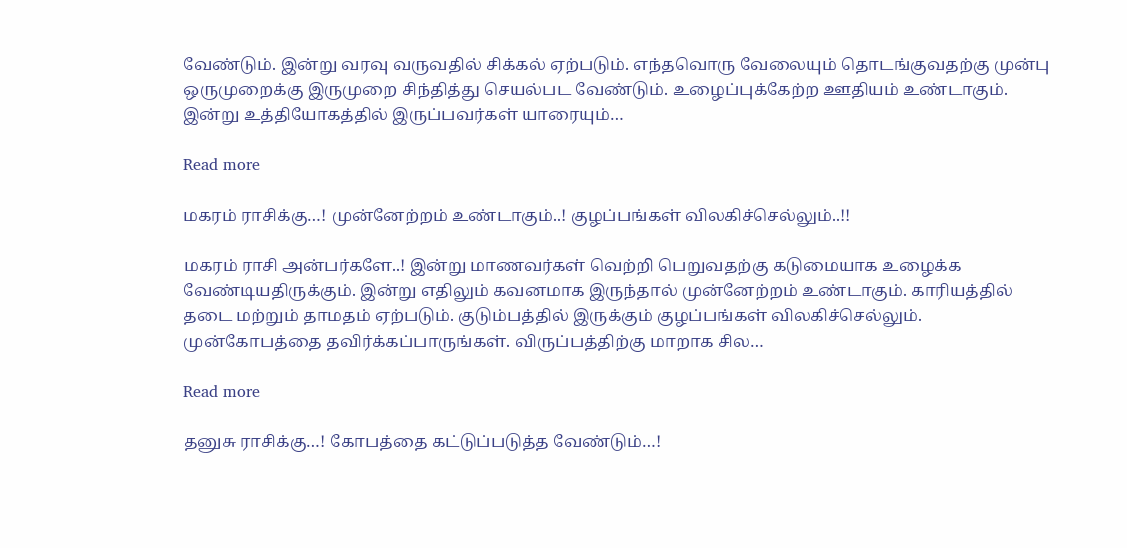வேண்டும். இன்று வரவு வருவதில் சிக்கல் ஏற்படும். எந்தவொரு வேலையும் தொடங்குவதற்கு முன்பு ஒருமுறைக்கு இருமுறை சிந்தித்து செயல்பட வேண்டும். உழைப்புக்கேற்ற ஊதியம் உண்டாகும். இன்று உத்தியோகத்தில் இருப்பவர்கள் யாரையும்…

Read more

மகரம் ராசிக்கு…! முன்னேற்றம் உண்டாகும்..! குழப்பங்கள் விலகிச்செல்லும்..!!

மகரம் ராசி அன்பர்களே..! இன்று மாணவர்கள் வெற்றி பெறுவதற்கு கடுமையாக உழைக்க வேண்டியதிருக்கும். இன்று எதிலும் கவனமாக இருந்தால் முன்னேற்றம் உண்டாகும். காரியத்தில் தடை மற்றும் தாமதம் ஏற்படும். குடும்பத்தில் இருக்கும் குழப்பங்கள் விலகிச்செல்லும். முன்கோபத்தை தவிர்க்கப்பாருங்கள். விருப்பத்திற்கு மாறாக சில…

Read more

தனுசு ராசிக்கு…! கோபத்தை கட்டுப்படுத்த வேண்டும்…!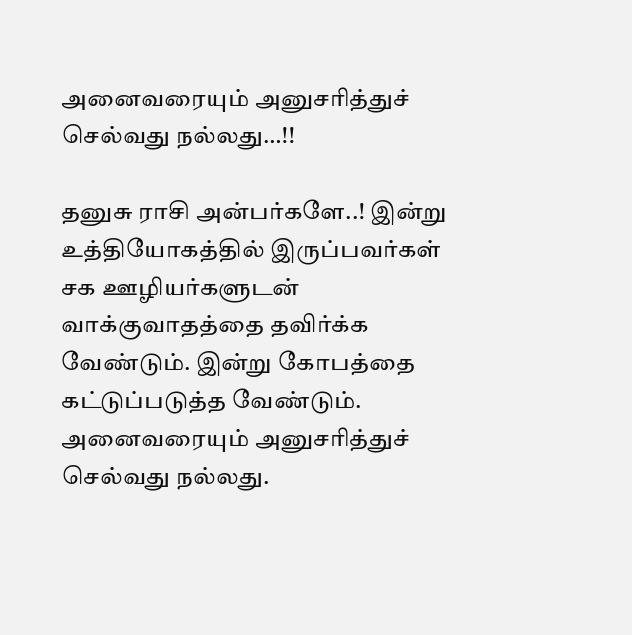அனைவரையும் அனுசரித்துச் செல்வது நல்லது…!!

தனுசு ராசி அன்பர்களே..! இன்று உத்தியோகத்தில் இருப்பவர்கள் சக ஊழியர்களுடன் வாக்குவாதத்தை தவிர்க்க வேண்டும். இன்று கோபத்தை கட்டுப்படுத்த வேண்டும். அனைவரையும் அனுசரித்துச் செல்வது நல்லது.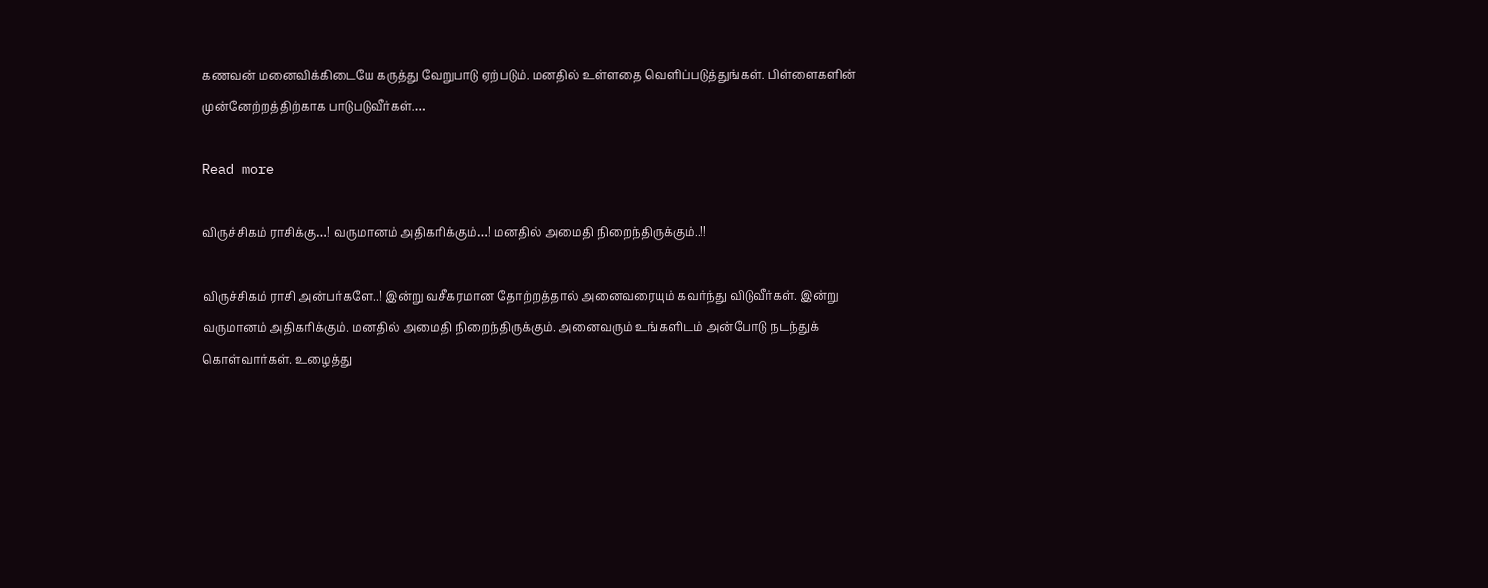கணவன் மனைவிக்கிடையே கருத்து வேறுபாடு ஏற்படும். மனதில் உள்ளதை வெளிப்படுத்துங்கள். பிள்ளைகளின் முன்னேற்றத்திற்காக பாடுபடுவீர்கள்.…

Read more

விருச்சிகம் ராசிக்கு…! வருமானம் அதிகரிக்கும்…! மனதில் அமைதி நிறைந்திருக்கும்..!!

விருச்சிகம் ராசி அன்பர்களே..! இன்று வசீகரமான தோற்றத்தால் அனைவரையும் கவர்ந்து விடுவீர்கள். இன்று வருமானம் அதிகரிக்கும். மனதில் அமைதி நிறைந்திருக்கும். அனைவரும் உங்களிடம் அன்போடு நடந்துக் கொள்வார்கள். உழைத்து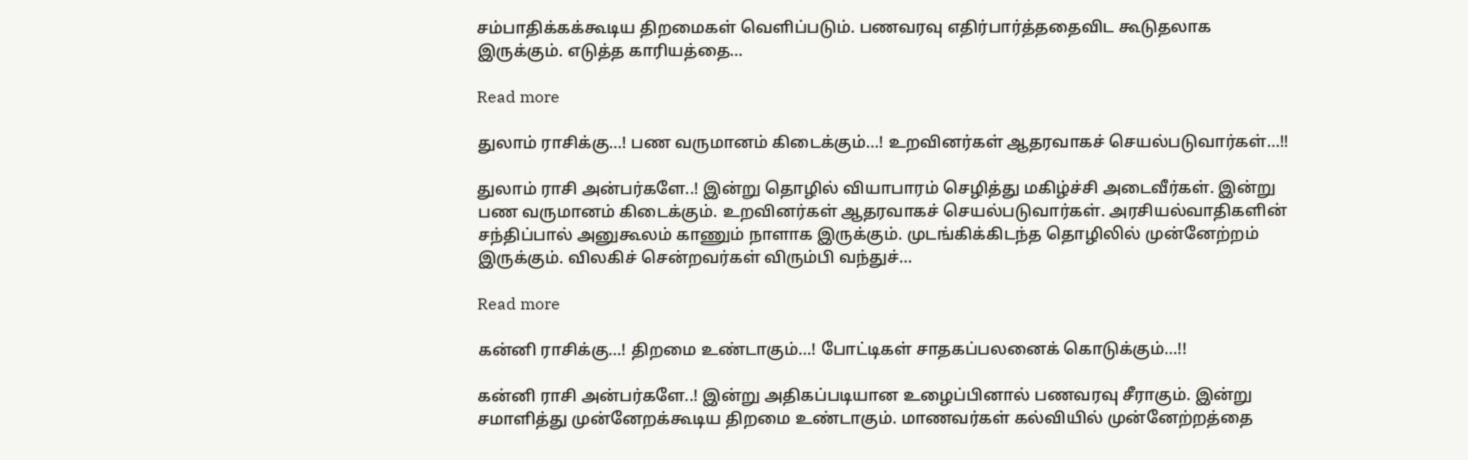சம்பாதிக்கக்கூடிய திறமைகள் வெளிப்படும். பணவரவு எதிர்பார்த்ததைவிட கூடுதலாக இருக்கும். எடுத்த காரியத்தை…

Read more

துலாம் ராசிக்கு…! பண வருமானம் கிடைக்கும்…! உறவினர்கள் ஆதரவாகச் செயல்படுவார்கள்…!!

துலாம் ராசி அன்பர்களே..! இன்று தொழில் வியாபாரம் செழித்து மகிழ்ச்சி அடைவீர்கள். இன்று பண வருமானம் கிடைக்கும். உறவினர்கள் ஆதரவாகச் செயல்படுவார்கள். அரசியல்வாதிகளின் சந்திப்பால் அனுகூலம் காணும் நாளாக இருக்கும். முடங்கிக்கிடந்த தொழிலில் முன்னேற்றம் இருக்கும். விலகிச் சென்றவர்கள் விரும்பி வந்துச்…

Read more

கன்னி ராசிக்கு…! திறமை உண்டாகும்…! போட்டிகள் சாதகப்பலனைக் கொடுக்கும்…!!

கன்னி ராசி அன்பர்களே..! இன்று அதிகப்படியான உழைப்பினால் பணவரவு சீராகும். இன்று சமாளித்து முன்னேறக்கூடிய திறமை உண்டாகும். மாணவர்கள் கல்வியில் முன்னேற்றத்தை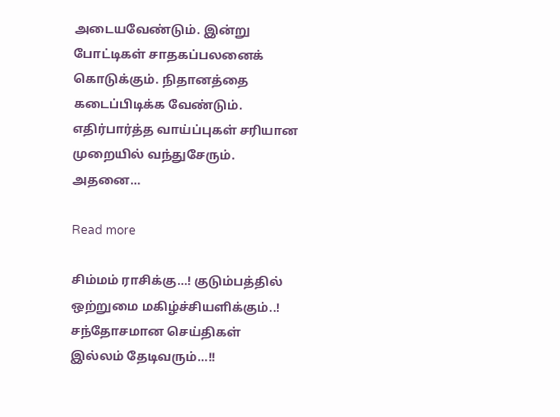அடையவேண்டும். இன்று போட்டிகள் சாதகப்பலனைக் கொடுக்கும். நிதானத்தை கடைப்பிடிக்க வேண்டும். எதிர்பார்த்த வாய்ப்புகள் சரியான முறையில் வந்துசேரும். அதனை…

Read more

சிம்மம் ராசிக்கு…! குடும்பத்தில் ஒற்றுமை மகிழ்ச்சியளிக்கும்..! சந்தோசமான செய்திகள் இல்லம் தேடிவரும்…!!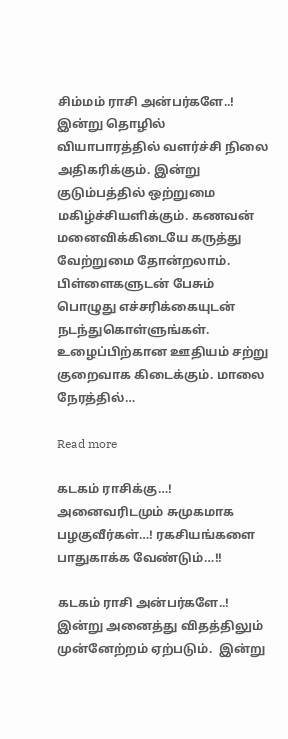சிம்மம் ராசி அன்பர்களே..! இன்று தொழில் வியாபாரத்தில் வளர்ச்சி நிலை அதிகரிக்கும். இன்று குடும்பத்தில் ஒற்றுமை மகிழ்ச்சியளிக்கும். கணவன் மனைவிக்கிடையே கருத்து வேற்றுமை தோன்றலாம். பிள்ளைகளுடன் பேசும் பொழுது எச்சரிக்கையுடன் நடந்துகொள்ளுங்கள். உழைப்பிற்கான ஊதியம் சற்று குறைவாக கிடைக்கும். மாலை நேரத்தில்…

Read more

கடகம் ராசிக்கு…! அனைவரிடமும் சுமுகமாக பழகுவீர்கள்…! ரகசியங்களை பாதுகாக்க வேண்டும்…!!

கடகம் ராசி அன்பர்களே..! இன்று அனைத்து விதத்திலும் முன்னேற்றம் ஏற்படும்.  இன்று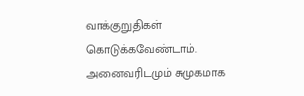வாக்குறுதிகள் கொடுக்கவேண்டாம். அனைவரிடமும் சுமுகமாக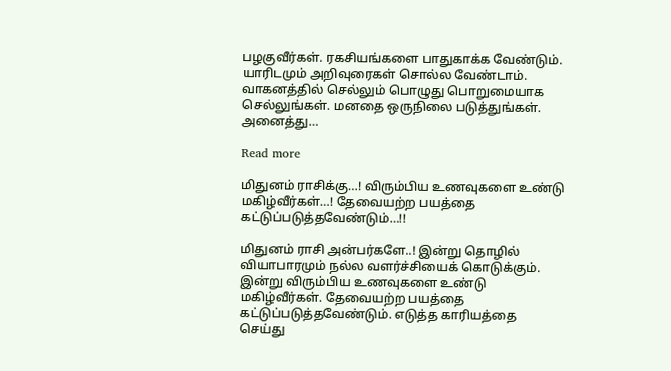பழகுவீர்கள். ரகசியங்களை பாதுகாக்க வேண்டும். யாரிடமும் அறிவுரைகள் சொல்ல வேண்டாம். வாகனத்தில் செல்லும் பொழுது பொறுமையாக செல்லுங்கள். மனதை ஒருநிலை படுத்துங்கள். அனைத்து…

Read more

மிதுனம் ராசிக்கு…! விரும்பிய உணவுகளை உண்டு மகிழ்வீர்கள்…! தேவையற்ற பயத்தை கட்டுப்படுத்தவேண்டும்…!!

மிதுனம் ராசி அன்பர்களே..! இன்று தொழில் வியாபாரமும் நல்ல வளர்ச்சியைக் கொடுக்கும். இன்று விரும்பிய உணவுகளை உண்டு மகிழ்வீர்கள். தேவையற்ற பயத்தை கட்டுப்படுத்தவேண்டும். எடுத்த காரியத்தை செய்து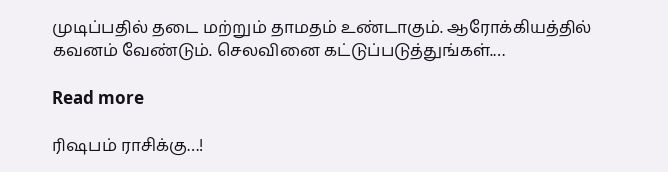முடிப்பதில் தடை மற்றும் தாமதம் உண்டாகும். ஆரோக்கியத்தில் கவனம் வேண்டும். செலவினை கட்டுப்படுத்துங்கள்.…

Read more

ரிஷபம் ராசிக்கு…!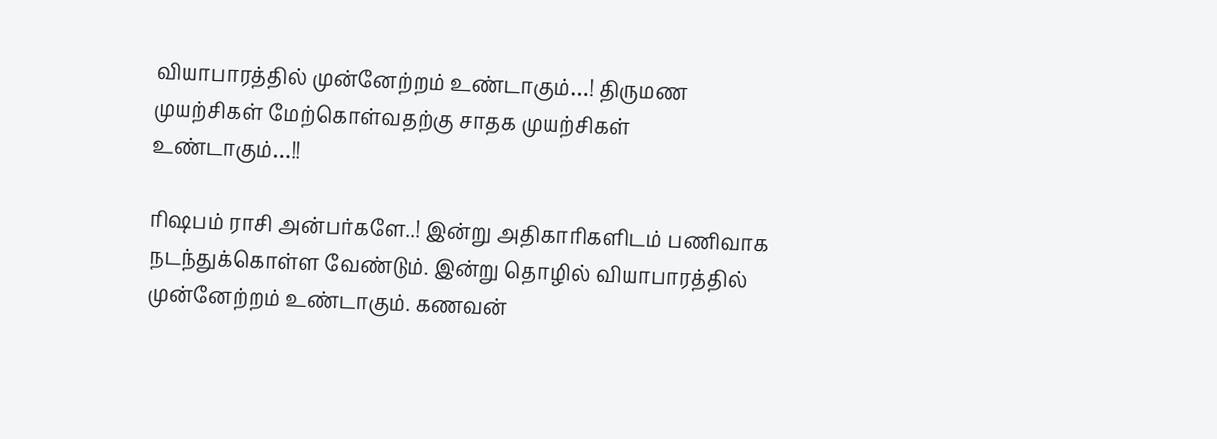வியாபாரத்தில் முன்னேற்றம் உண்டாகும்…! திருமண முயற்சிகள் மேற்கொள்வதற்கு சாதக முயற்சிகள் உண்டாகும்…!!

ரிஷபம் ராசி அன்பர்களே..! இன்று அதிகாரிகளிடம் பணிவாக நடந்துக்கொள்ள வேண்டும். இன்று தொழில் வியாபாரத்தில் முன்னேற்றம் உண்டாகும். கணவன்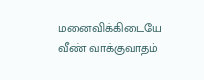மனைவிக்கிடையே வீண் வாக்குவாதம்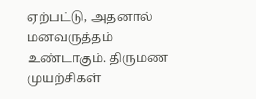ஏற்பட்டு, அதனால் மனவருத்தம் உண்டாகும். திருமண முயற்சிகள்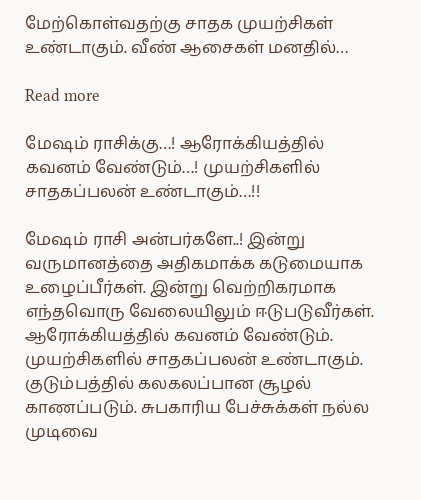மேற்கொள்வதற்கு சாதக முயற்சிகள் உண்டாகும். வீண் ஆசைகள் மனதில்…

Read more

மேஷம் ராசிக்கு…! ஆரோக்கியத்தில் கவனம் வேண்டும்…! முயற்சிகளில் சாதகப்பலன் உண்டாகும்…!!

மேஷம் ராசி அன்பர்களே..! இன்று வருமானத்தை அதிகமாக்க கடுமையாக உழைப்பீர்கள். இன்று வெற்றிகரமாக எந்தவொரு வேலையிலும் ஈடுபடுவீர்கள். ஆரோக்கியத்தில் கவனம் வேண்டும். முயற்சிகளில் சாதகப்பலன் உண்டாகும். குடும்பத்தில் கலகலப்பான சூழல் காணப்படும். சுபகாரிய பேச்சுக்கள் நல்ல முடிவை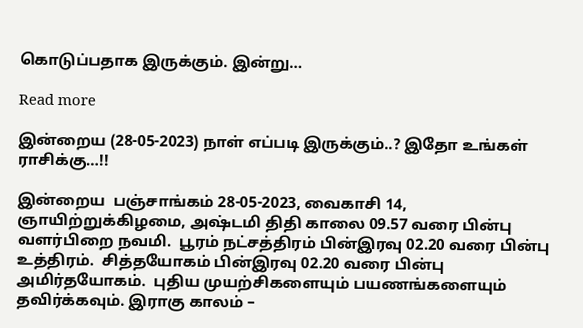கொடுப்பதாக இருக்கும். இன்று…

Read more

இன்றைய (28-05-2023) நாள் எப்படி இருக்கும்..? இதோ உங்கள் ராசிக்கு…!!

இன்றைய  பஞ்சாங்கம் 28-05-2023, வைகாசி 14, ஞாயிற்றுக்கிழமை, அஷ்டமி திதி காலை 09.57 வரை பின்பு வளர்பிறை நவமி.  பூரம் நட்சத்திரம் பின்இரவு 02.20 வரை பின்பு உத்திரம்.  சித்தயோகம் பின்இரவு 02.20 வரை பின்பு அமிர்தயோகம்.  புதிய முயற்சிகளையும் பயணங்களையும் தவிர்க்கவும். இராகு காலம் –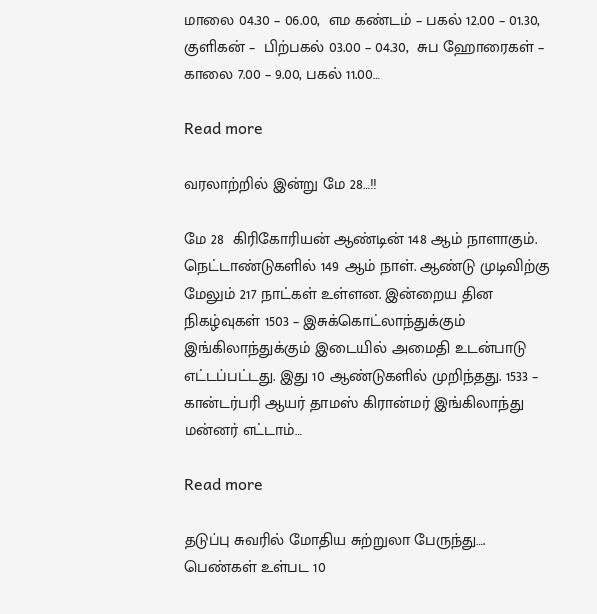மாலை 04.30 – 06.00,  எம கண்டம் – பகல் 12.00 – 01.30,  குளிகன் –  பிற்பகல் 03.00 – 04.30,  சுப ஹோரைகள் – காலை 7.00 – 9.00, பகல் 11.00…

Read more

வரலாற்றில் இன்று மே 28…!!

மே 28  கிரிகோரியன் ஆண்டின் 148 ஆம் நாளாகும். நெட்டாண்டுகளில் 149 ஆம் நாள். ஆண்டு முடிவிற்கு மேலும் 217 நாட்கள் உள்ளன. இன்றைய தின நிகழ்வுகள் 1503 – இசுக்கொட்லாந்துக்கும் இங்கிலாந்துக்கும் இடையில் அமைதி உடன்பாடு எட்டப்பட்டது. இது 10 ஆண்டுகளில் முறிந்தது. 1533 – கான்டர்பரி ஆயர் தாமஸ் கிரான்மர் இங்கிலாந்து மன்னர் எட்டாம்…

Read more

தடுப்பு சுவரில் மோதிய சுற்றுலா பேருந்து…. பெண்கள் உள்பட 10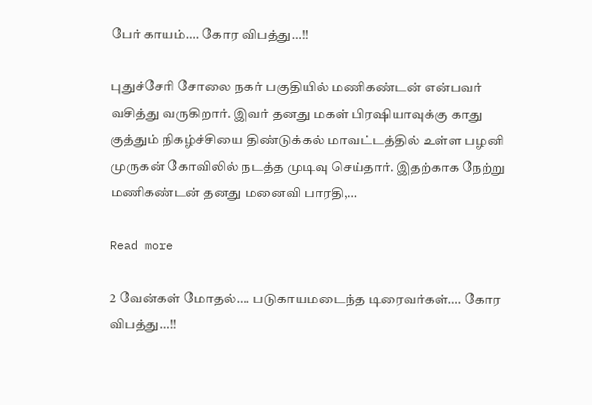பேர் காயம்…. கோர விபத்து…!!

புதுச்சேரி சோலை நகர் பகுதியில் மணிகண்டன் என்பவர் வசித்து வருகிறார். இவர் தனது மகள் பிரஷியாவுக்கு காது குத்தும் நிகழ்ச்சியை திண்டுக்கல் மாவட்டத்தில் உள்ள பழனி முருகன் கோவிலில் நடத்த முடிவு செய்தார். இதற்காக நேற்று மணிகண்டன் தனது மனைவி பாரதி,…

Read more

2 வேன்கள் மோதல்…. படுகாயமடைந்த டிரைவர்கள்…. கோர விபத்து…!!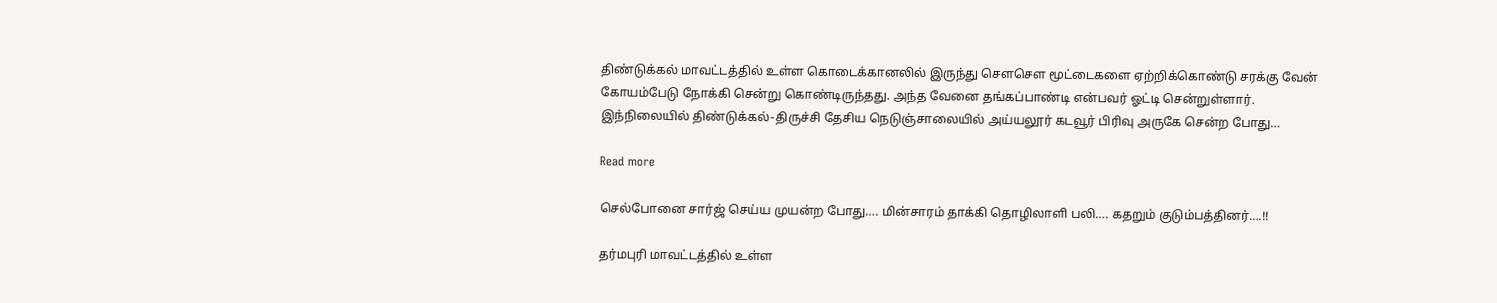திண்டுக்கல் மாவட்டத்தில் உள்ள கொடைக்கானலில் இருந்து சௌசௌ மூட்டைகளை ஏற்றிக்கொண்டு சரக்கு வேன் கோயம்பேடு நோக்கி சென்று கொண்டிருந்தது. அந்த வேனை தங்கப்பாண்டி என்பவர் ஓட்டி சென்றுள்ளார். இந்நிலையில் திண்டுக்கல்-திருச்சி தேசிய நெடுஞ்சாலையில் அய்யலூர் கடவூர் பிரிவு அருகே சென்ற போது…

Read more

செல்போனை சார்ஜ் செய்ய முயன்ற போது…. மின்சாரம் தாக்கி தொழிலாளி பலி…. கதறும் குடும்பத்தினர்….!!

தர்மபுரி மாவட்டத்தில் உள்ள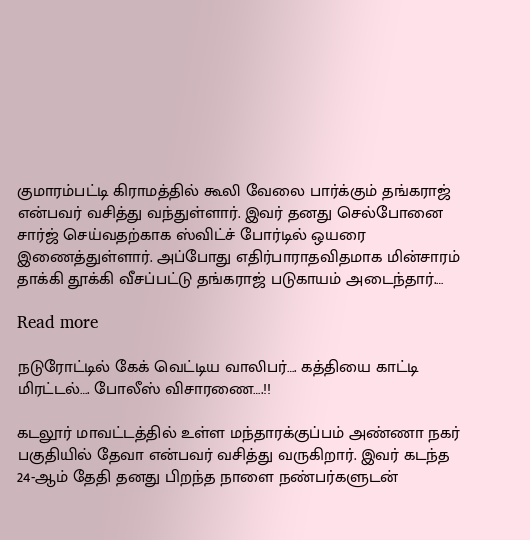குமாரம்பட்டி கிராமத்தில் கூலி வேலை பார்க்கும் தங்கராஜ் என்பவர் வசித்து வந்துள்ளார். இவர் தனது செல்போனை சார்ஜ் செய்வதற்காக ஸ்விட்ச் போர்டில் ஒயரை இணைத்துள்ளார். அப்போது எதிர்பாராதவிதமாக மின்சாரம் தாக்கி தூக்கி வீசப்பட்டு தங்கராஜ் படுகாயம் அடைந்தார்.…

Read more

நடுரோட்டில் கேக் வெட்டிய வாலிபர்…. கத்தியை காட்டி மிரட்டல்…. போலீஸ் விசாரணை….!!

கடலூர் மாவட்டத்தில் உள்ள மந்தாரக்குப்பம் அண்ணா நகர் பகுதியில் தேவா என்பவர் வசித்து வருகிறார். இவர் கடந்த 24-ஆம் தேதி தனது பிறந்த நாளை நண்பர்களுடன்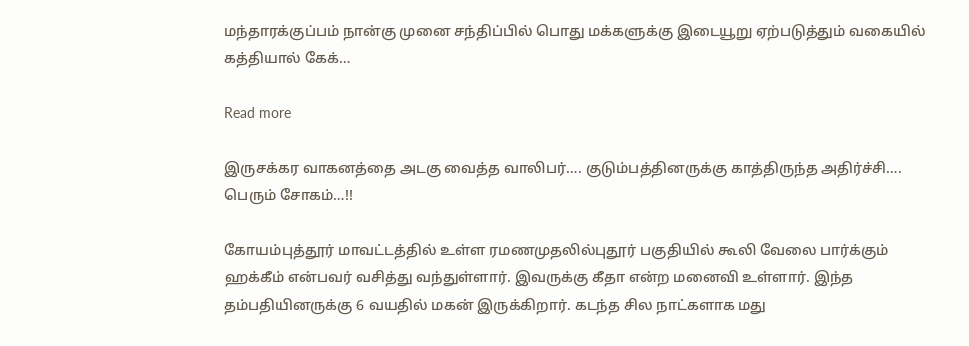மந்தாரக்குப்பம் நான்கு முனை சந்திப்பில் பொது மக்களுக்கு இடையூறு ஏற்படுத்தும் வகையில் கத்தியால் கேக்…

Read more

இருசக்கர வாகனத்தை அடகு வைத்த வாலிபர்…. குடும்பத்தினருக்கு காத்திருந்த அதிர்ச்சி…. பெரும் சோகம்…!!

கோயம்புத்தூர் மாவட்டத்தில் உள்ள ரமணமுதலில்புதூர் பகுதியில் கூலி வேலை பார்க்கும் ஹக்கீம் என்பவர் வசித்து வந்துள்ளார். இவருக்கு கீதா என்ற மனைவி உள்ளார். இந்த தம்பதியினருக்கு 6 வயதில் மகன் இருக்கிறார். கடந்த சில நாட்களாக மது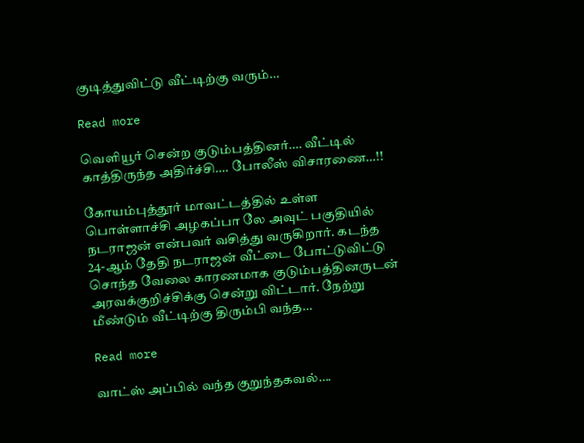குடித்துவிட்டு வீட்டிற்கு வரும்…

Read more

வெளியூர் சென்ற குடும்பத்தினர்…. வீட்டில் காத்திருந்த அதிர்ச்சி…. போலீஸ் விசாரணை…!!

கோயம்புத்தூர் மாவட்டத்தில் உள்ள பொள்ளாச்சி அழகப்பா லே அவுட் பகுதியில் நடராஜன் என்பவர் வசித்து வருகிறார். கடந்த 24-ஆம் தேதி நடராஜன் வீட்டை போட்டுவிட்டு சொந்த வேலை காரணமாக குடும்பத்தினருடன் அரவக்குறிச்சிக்கு சென்று விட்டார். நேற்று மீண்டும் வீட்டிற்கு திரும்பி வந்த…

Read more

வாட்ஸ் அப்பில் வந்த குறுந்தகவல்….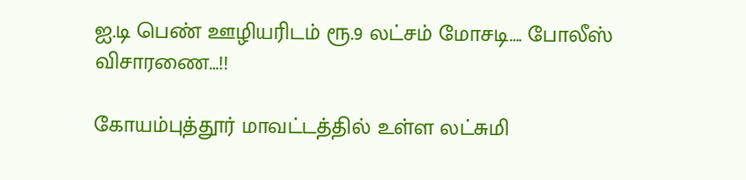ஐ.டி பெண் ஊழியரிடம் ரூ.9 லட்சம் மோசடி…. போலீஸ் விசாரணை…!!

கோயம்புத்தூர் மாவட்டத்தில் உள்ள லட்சுமி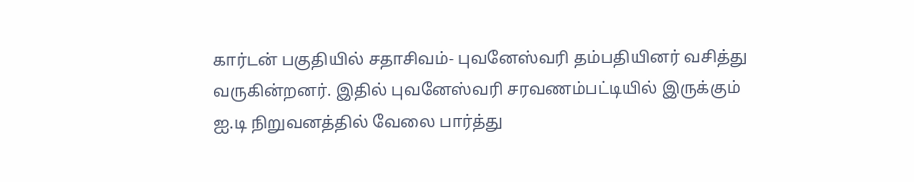கார்டன் பகுதியில் சதாசிவம்- புவனேஸ்வரி தம்பதியினர் வசித்து வருகின்றனர். இதில் புவனேஸ்வரி சரவணம்பட்டியில் இருக்கும் ஐ.டி நிறுவனத்தில் வேலை பார்த்து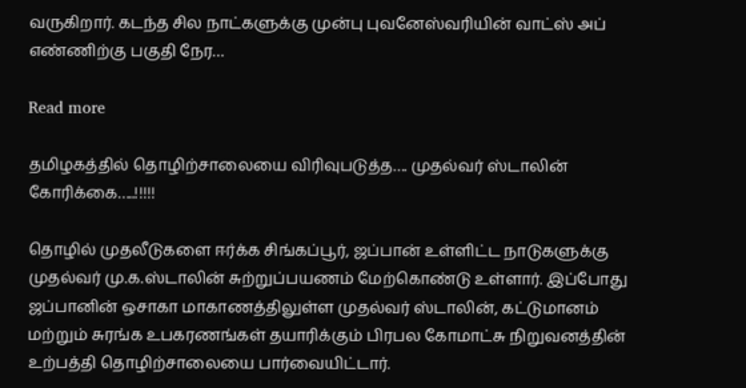வருகிறார். கடந்த சில நாட்களுக்கு முன்பு புவனேஸ்வரியின் வாட்ஸ் அப் எண்ணிற்கு பகுதி நேர…

Read more

தமிழகத்தில் தொழிற்சாலையை விரிவுபடுத்த…. முதல்வர் ஸ்டாலின் கோரிக்கை…..!!!!!

தொழில் முதலீடுகளை ஈர்க்க சிங்கப்பூர், ஜப்பான் உள்ளிட்ட நாடுகளுக்கு முதல்வர் மு.க.ஸ்டாலின் சுற்றுப்பயணம் மேற்கொண்டு உள்ளார். இப்போது ஜப்பானின் ஒசாகா மாகாணத்திலுள்ள முதல்வர் ஸ்டாலின், கட்டுமானம் மற்றும் சுரங்க உபகரணங்கள் தயாரிக்கும் பிரபல கோமாட்சு நிறுவனத்தின் உற்பத்தி தொழிற்சாலையை பார்வையிட்டார்.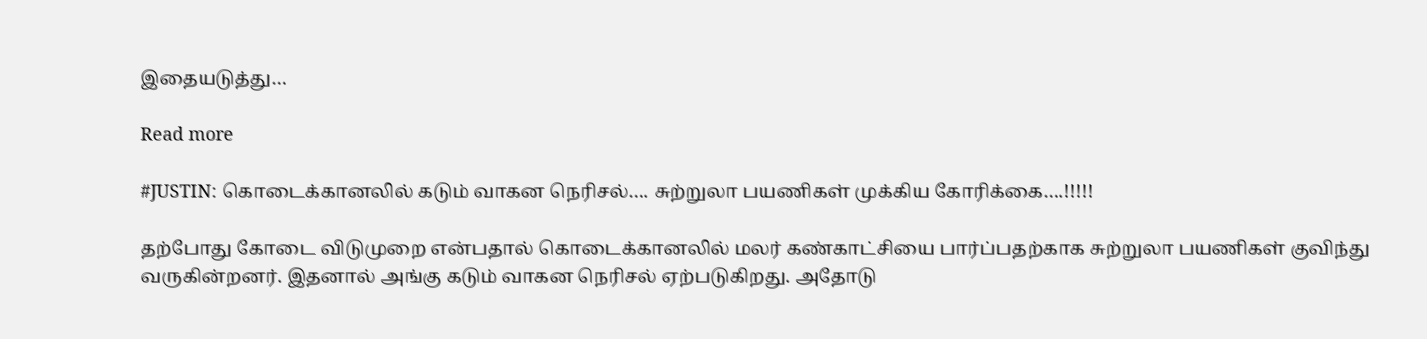இதையடுத்து…

Read more

#JUSTIN: கொடைக்கானலில் கடும் வாகன நெரிசல்…. சுற்றுலா பயணிகள் முக்கிய கோரிக்கை….!!!!!

தற்போது கோடை விடுமுறை என்பதால் கொடைக்கானலில் மலர் கண்காட்சியை பார்ப்பதற்காக சுற்றுலா பயணிகள் குவிந்து வருகின்றனர். இதனால் அங்கு கடும் வாகன நெரிசல் ஏற்படுகிறது. அதோடு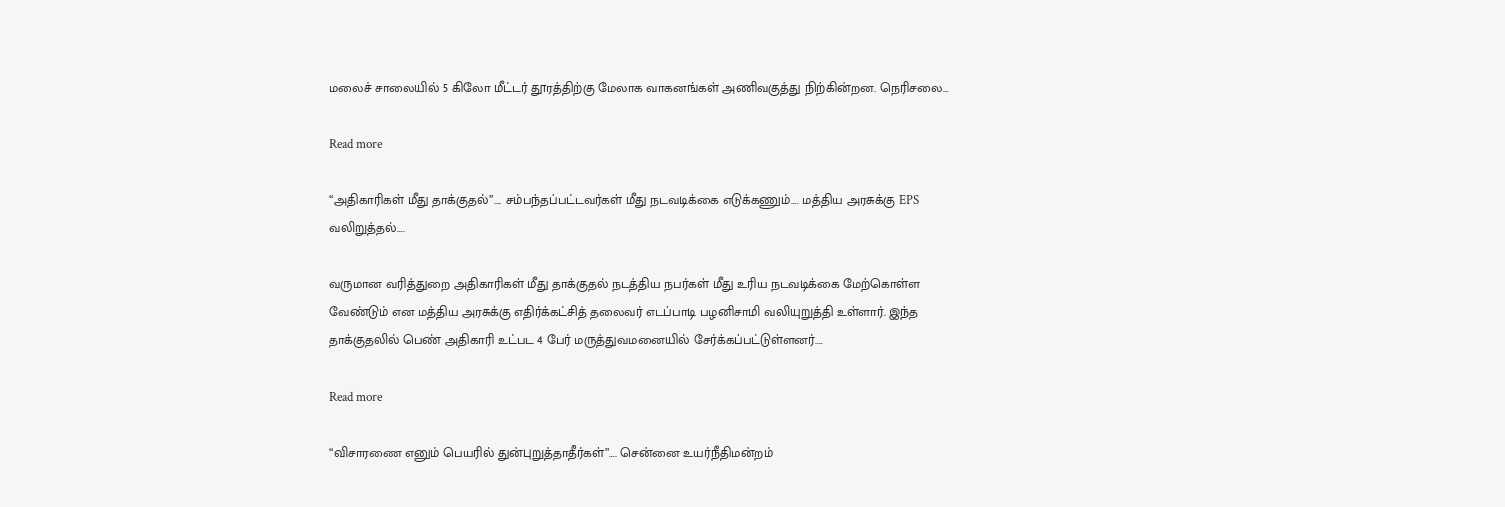மலைச் சாலையில் 5 கிலோ மீட்டர் தூரத்திற்கு மேலாக வாகனங்கள் அணிவகுத்து நிற்கின்றன. நெரிசலை…

Read more

“அதிகாரிகள் மீது தாக்குதல்”…. சம்பந்தப்பட்டவர்கள் மீது நடவடிக்கை எடுக்கணும்…. மத்திய அரசுக்கு EPS வலிறுத்தல்….

வருமான வரித்துறை அதிகாரிகள் மீது தாக்குதல் நடத்திய நபர்கள் மீது உரிய நடவடிக்கை மேற்கொள்ள வேண்டும் என மத்திய அரசுக்கு எதிர்க்கட்சித் தலைவர் எடப்பாடி பழனிசாமி வலியுறுத்தி உள்ளார். இந்த தாக்குதலில் பெண் அதிகாரி உட்பட 4 பேர் மருத்துவமனையில் சேர்க்கப்பட்டுள்ளனர்.…

Read more

“விசாரணை எனும் பெயரில் துன்புறுத்தாதீர்கள்”…. சென்னை உயர்நீதிமன்றம்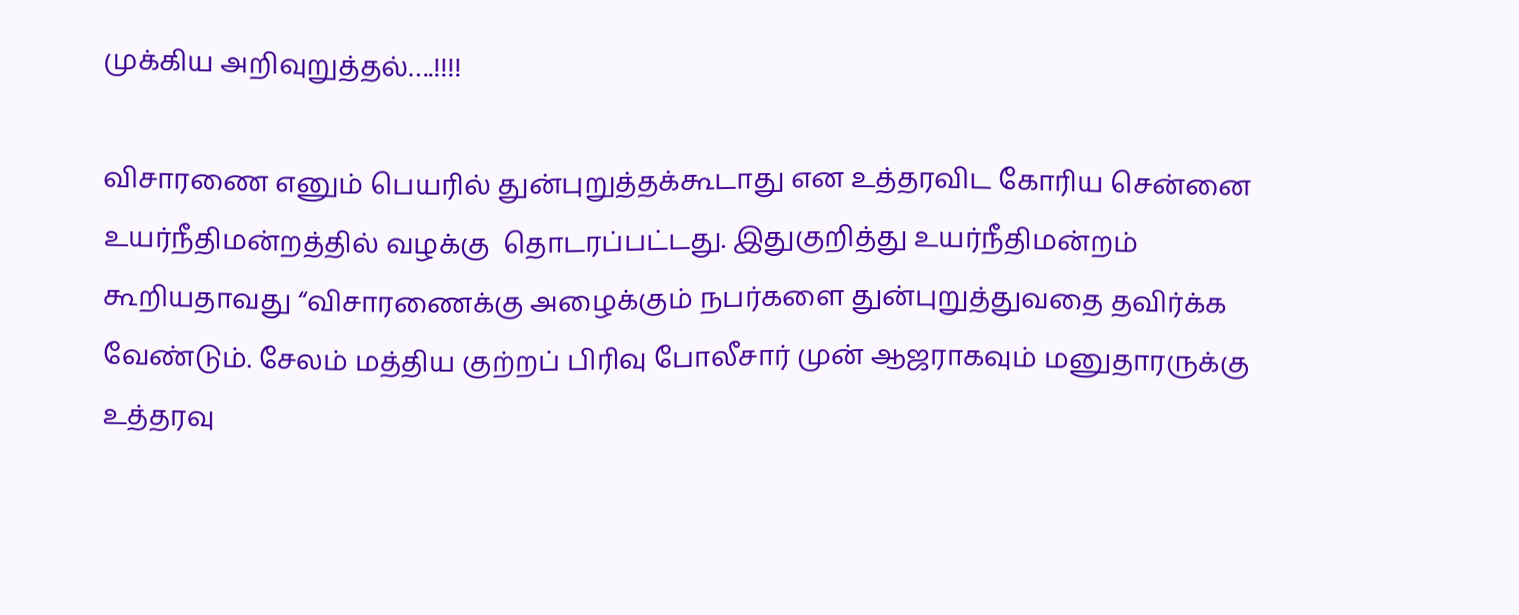முக்கிய அறிவுறுத்தல்….!!!!

விசாரணை எனும் பெயரில் துன்புறுத்தக்கூடாது என உத்தரவிட கோரிய சென்னை உயர்நீதிமன்றத்தில் வழக்கு  தொடரப்பட்டது. இதுகுறித்து உயர்நீதிமன்றம் கூறியதாவது “விசாரணைக்கு அழைக்கும் நபர்களை துன்புறுத்துவதை தவிர்க்க வேண்டும். சேலம் மத்திய குற்றப் பிரிவு போலீசார் முன் ஆஜராகவும் மனுதாரருக்கு உத்தரவு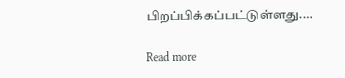பிறப்பிக்கப்பட்டுள்ளது.…

Read more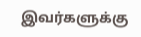இவர்களுக்கு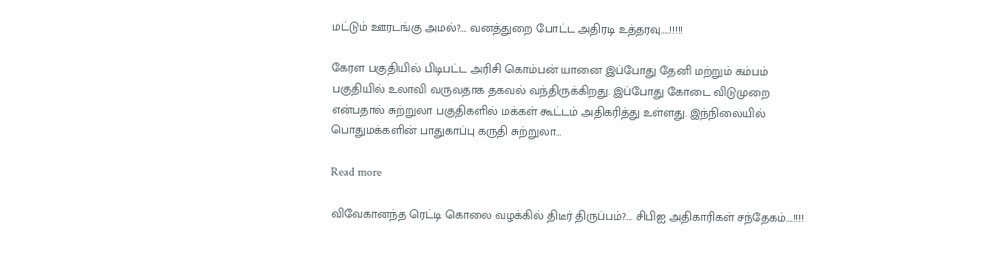மட்டும் ஊரடங்கு அமல்?…. வனத்துறை போட்ட அதிரடி உத்தரவு…..!!!!!

கேரள பகுதியில் பிடிபட்ட அரிசி கொம்பன் யானை இப்போது தேனி மற்றும் கம்பம் பகுதியில் உலாவி வருவதாக தகவல் வந்திருக்கிறது. இப்போது கோடை விடுமுறை என்பதால் சுற்றுலா பகுதிகளில் மக்கள் கூட்டம் அதிகரித்து உள்ளது. இந்நிலையில் பொதுமக்களின் பாதுகாப்பு கருதி சுற்றுலா…

Read more

விவேகானந்த ரெட்டி கொலை வழக்கில் திடீர் திருப்பம்?…. சிபிஐ அதிகாரிகள் சந்தேகம்….!!!!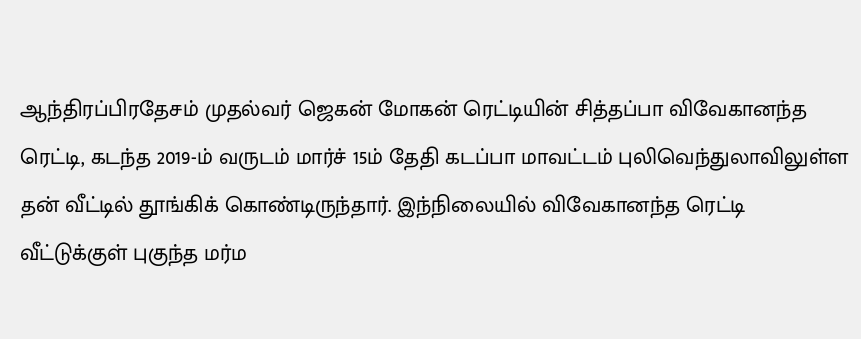ஆந்திரப்பிரதேசம் முதல்வர் ஜெகன் மோகன் ரெட்டியின் சித்தப்பா விவேகானந்த ரெட்டி, கடந்த 2019-ம் வருடம் மார்ச் 15ம் தேதி கடப்பா மாவட்டம் புலிவெந்துலாவிலுள்ள தன் வீட்டில் தூங்கிக் கொண்டிருந்தார். இந்நிலையில் விவேகானந்த ரெட்டி வீட்டுக்குள் புகுந்த மர்ம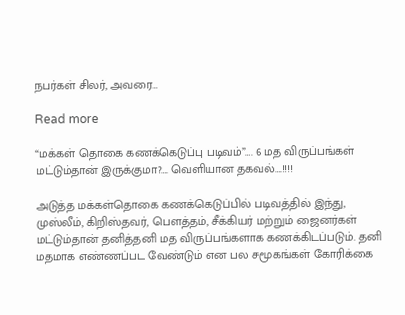நபர்கள் சிலர், அவரை…

Read more

“மக்கள் தொகை கணக்கெடுப்பு படிவம்”…. 6 மத விருப்பங்கள் மட்டும்தான் இருக்குமா?…. வெளியான தகவல்….!!!!

அடுத்த மக்கள்தொகை கணக்கெடுப்பில் படிவத்தில் இந்து, முஸ்லீம், கிறிஸ்தவர், பௌத்தம், சீக்கியர் மற்றும் ஜைனர்கள் மட்டும்தான் தனித்தனி மத விருப்பங்களாக கணக்கிடப்படும். தனி மதமாக எண்ணப்பட வேண்டும் என பல சமூகங்கள் கோரிக்கை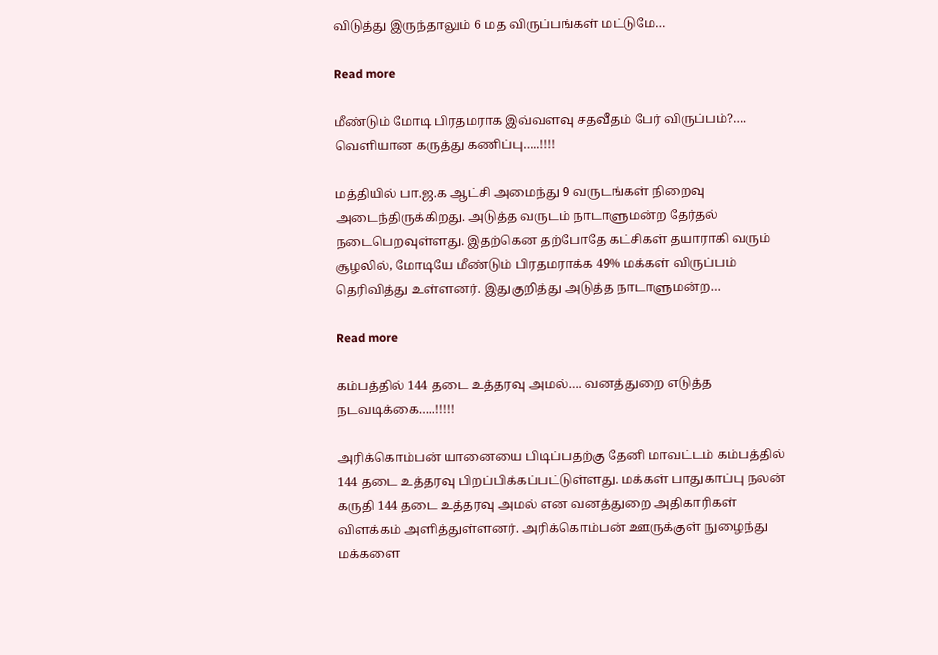விடுத்து இருந்தாலும் 6 மத விருப்பங்கள் மட்டுமே…

Read more

மீண்டும் மோடி பிரதமராக இவ்வளவு சதவீதம் பேர் விருப்பம்?…. வெளியான கருத்து கணிப்பு…..!!!!

மத்தியில் பா.ஜ.க ஆட்சி அமைந்து 9 வருடங்கள் நிறைவு அடைந்திருக்கிறது. அடுத்த வருடம் நாடாளுமன்ற தேர்தல் நடைபெறவுள்ளது. இதற்கென தற்போதே கட்சிகள் தயாராகி வரும் சூழலில், மோடியே மீண்டும் பிரதமராக்க 49% மக்கள் விருப்பம் தெரிவித்து உள்ளனர். இதுகுறித்து அடுத்த நாடாளுமன்ற…

Read more

கம்பத்தில் 144 தடை உத்தரவு அமல்…. வனத்துறை எடுத்த நடவடிக்கை…..!!!!!

அரிக்கொம்பன் யானையை பிடிப்பதற்கு தேனி மாவட்டம் கம்பத்தில் 144 தடை உத்தரவு பிறப்பிக்கப்பட்டுள்ளது. மக்கள் பாதுகாப்பு நலன் கருதி 144 தடை உத்தரவு அமல் என வனத்துறை அதிகாரிகள் விளக்கம் அளித்துள்ளனர். அரிக்கொம்பன் ஊருக்குள் நுழைந்து மக்களை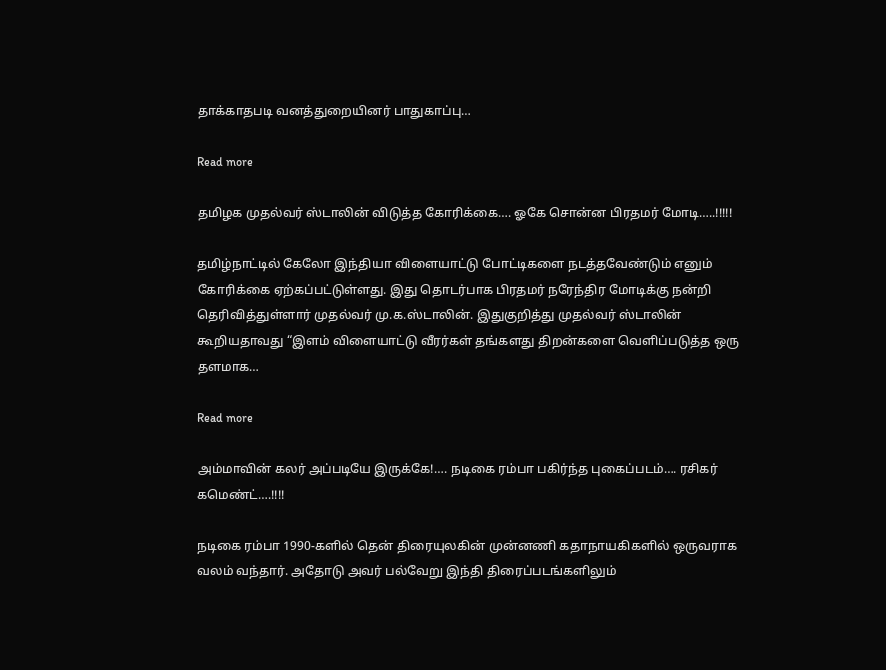தாக்காதபடி வனத்துறையினர் பாதுகாப்பு…

Read more

தமிழக முதல்வர் ஸ்டாலின் விடுத்த கோரிக்கை…. ஓகே சொன்ன பிரதமர் மோடி…..!!!!!

தமிழ்நாட்டில் கேலோ இந்தியா விளையாட்டு போட்டிகளை நடத்தவேண்டும் எனும் கோரிக்கை ஏற்கப்பட்டுள்ளது. இது தொடர்பாக பிரதமர் நரேந்திர மோடிக்கு நன்றி தெரிவித்துள்ளார் முதல்வர் மு.க.ஸ்டாலின். இதுகுறித்து முதல்வர் ஸ்டாலின் கூறியதாவது “இளம் விளையாட்டு வீரர்கள் தங்களது திறன்களை வெளிப்படுத்த ஒரு தளமாக…

Read more

அம்மாவின் கலர் அப்படியே இருக்கே!…. நடிகை ரம்பா பகிர்ந்த புகைப்படம்…. ரசிகர் கமெண்ட்….!!!!

நடிகை ரம்பா 1990-களில் தென் திரையுலகின் முன்னணி கதாநாயகிகளில் ஒருவராக வலம் வந்தார். அதோடு அவர் பல்வேறு இந்தி திரைப்படங்களிலும்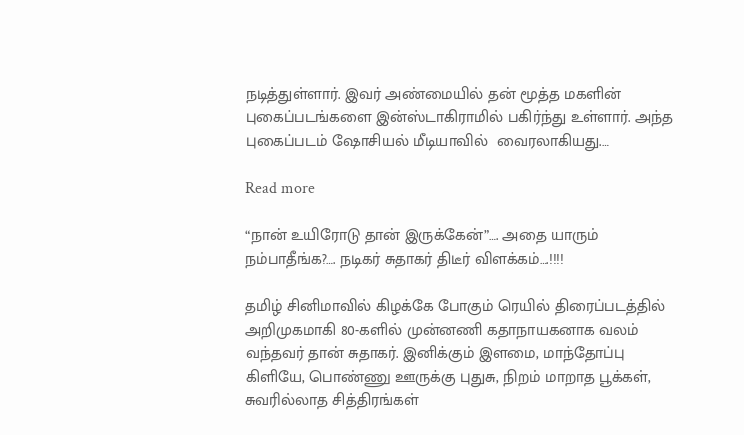நடித்துள்ளார். இவர் அண்மையில் தன் மூத்த மகளின் புகைப்படங்களை இன்ஸ்டாகிராமில் பகிர்ந்து உள்ளார். அந்த புகைப்படம் ஷோசியல் மீடியாவில்  வைரலாகியது.…

Read more

“நான் உயிரோடு தான் இருக்கேன்”…. அதை யாரும் நம்பாதீங்க?…. நடிகர் சுதாகர் திடீர் விளக்கம்….!!!!

தமிழ் சினிமாவில் கிழக்கே போகும் ரெயில் திரைப்படத்தில் அறிமுகமாகி 80-களில் முன்னணி கதாநாயகனாக வலம் வந்தவர் தான் சுதாகர். இனிக்கும் இளமை, மாந்தோப்பு கிளியே, பொண்ணு ஊருக்கு புதுசு, நிறம் மாறாத பூக்கள், சுவரில்லாத சித்திரங்கள்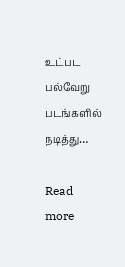உட்பட பல்வேறு படங்களில் நடித்து…

Read more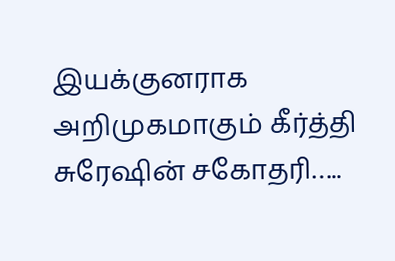இயக்குனராக அறிமுகமாகும் கீர்த்தி சுரேஷின் சகோதரி…..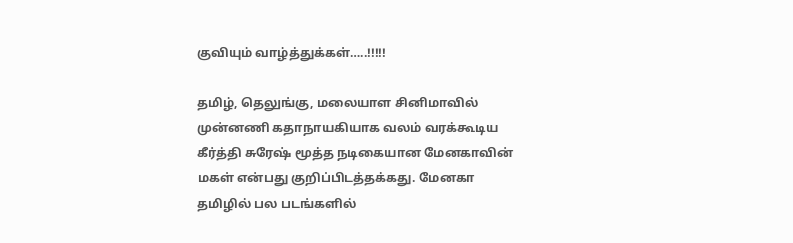குவியும் வாழ்த்துக்கள்…..!!!!!

தமிழ், தெலுங்கு, மலையாள சினிமாவில் முன்னணி கதாநாயகியாக வலம் வரக்கூடிய கீர்த்தி சுரேஷ் மூத்த நடிகையான மேனகாவின் மகள் என்பது குறிப்பிடத்தக்கது. மேனகா தமிழில் பல படங்களில்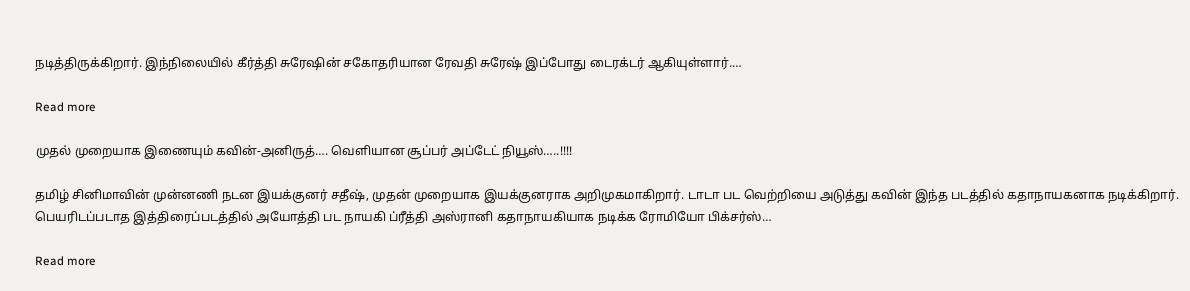நடித்திருக்கிறார். இந்நிலையில் கீர்த்தி சுரேஷின் சகோதரியான ரேவதி சுரேஷ் இப்போது டைரக்டர் ஆகியுள்ளார்.…

Read more

முதல் முறையாக இணையும் கவின்-அனிருத்…. வெளியான சூப்பர் அப்டேட் நியூஸ்…..!!!!

தமிழ் சினிமாவின் முன்னணி நடன இயக்குனர் சதீஷ், முதன் முறையாக இயக்குனராக அறிமுகமாகிறார். டாடா பட வெற்றியை அடுத்து கவின் இந்த படத்தில் கதாநாயகனாக நடிக்கிறார். பெயரிடப்படாத இத்திரைப்படத்தில் அயோத்தி பட நாயகி ப்ரீத்தி அஸ்ரானி கதாநாயகியாக நடிக்க ரோமியோ பிக்சர்ஸ்…

Read more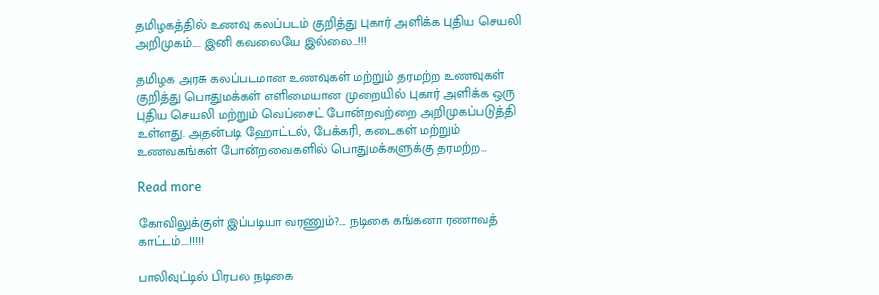தமிழகத்தில் உணவு கலப்படம் குறித்து புகார் அளிக்க புதிய செயலி அறிமுகம்…. இனி கவலையே இல்லை…!!!

தமிழக அரசு கலப்படமான உணவுகள் மற்றும் தரமற்ற உணவுகள் குறித்து பொதுமக்கள் எளிமையான முறையில் புகார் அளிக்க ஒரு புதிய செயலி மற்றும் வெப்சைட் போன்றவற்றை அறிமுகப்படுத்தி உள்ளது. அதன்படி ஹோட்டல், பேக்கரி, கடைகள் மற்றும் உணவகங்கள் போன்றவைகளில் பொதுமக்களுக்கு தரமற்ற…

Read more

கோவிலுக்குள் இப்படியா வரணும்?…. நடிகை கங்கனா ரணாவத் காட்டம்….!!!!!

பாலிவுட்டில் பிரபல நடிகை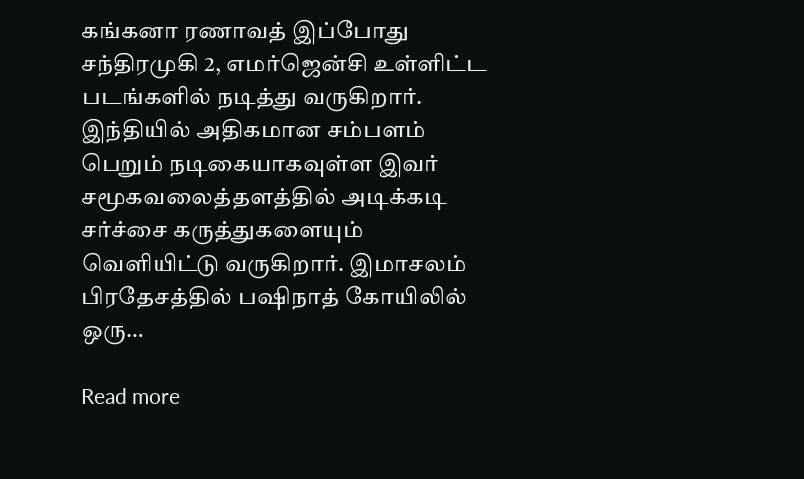கங்கனா ரணாவத் இப்போது சந்திரமுகி 2, எமர்ஜென்சி உள்ளிட்ட படங்களில் நடித்து வருகிறார். இந்தியில் அதிகமான சம்பளம் பெறும் நடிகையாகவுள்ள இவர் சமூகவலைத்தளத்தில் அடிக்கடி சர்ச்சை கருத்துகளையும் வெளியிட்டு வருகிறார். இமாசலம் பிரதேசத்தில் பஷிநாத் கோயிலில் ஒரு…

Read more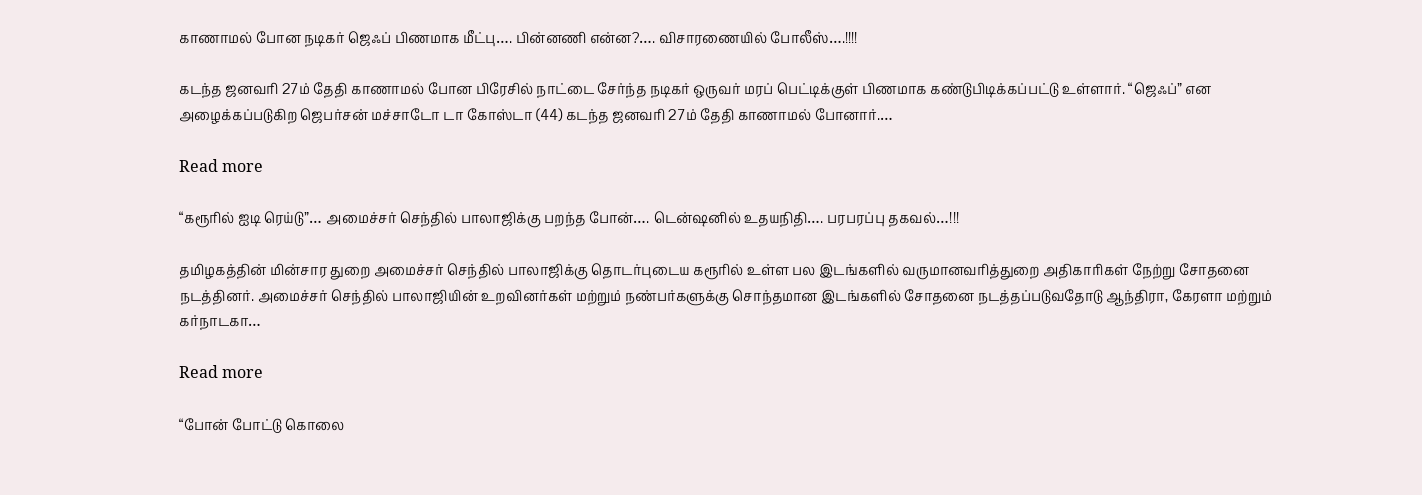காணாமல் போன நடிகர் ஜெஃப் பிணமாக மீட்பு…. பின்னணி என்ன?…. விசாரணையில் போலீஸ்….!!!!

கடந்த ஜனவரி 27ம் தேதி காணாமல் போன பிரேசில் நாட்டை சேர்ந்த நடிகர் ஒருவர் மரப் பெட்டிக்குள் பிணமாக கண்டுபிடிக்கப்பட்டு உள்ளார். “ஜெஃப்” என அழைக்கப்படுகிற ஜெபர்சன் மச்சாடோ டா கோஸ்டா (44) கடந்த ஜனவரி 27ம் தேதி காணாமல் போனார்.…

Read more

“கரூரில் ஐடி ரெய்டு”… அமைச்சர் செந்தில் பாலாஜிக்கு பறந்த போன்…. டென்ஷனில் உதயநிதி…. பரபரப்பு தகவல்…!!!

தமிழகத்தின் மின்சார துறை அமைச்சர் செந்தில் பாலாஜிக்கு தொடர்புடைய கரூரில் உள்ள பல இடங்களில் வருமானவரித்துறை அதிகாரிகள் நேற்று சோதனை நடத்தினர். அமைச்சர் செந்தில் பாலாஜியின் உறவினர்கள் மற்றும் நண்பர்களுக்கு சொந்தமான இடங்களில் சோதனை நடத்தப்படுவதோடு ஆந்திரா, கேரளா மற்றும் கர்நாடகா…

Read more

“போன் போட்டு கொலை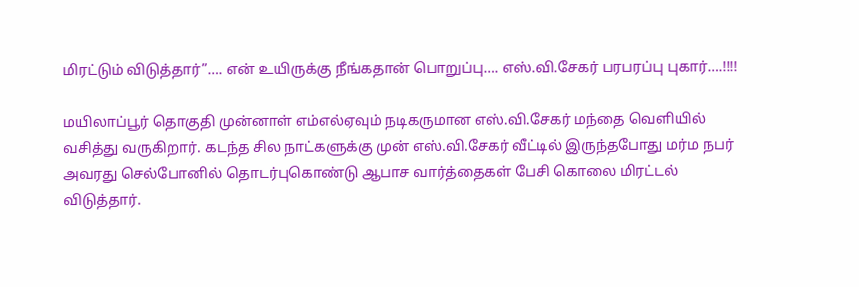மிரட்டும் விடுத்தார்”…. என் உயிருக்கு நீங்கதான் பொறுப்பு…. எஸ்.வி.சேகர் பரபரப்பு புகார்….!!!!

மயிலாப்பூர் தொகுதி முன்னாள் எம்எல்ஏவும் நடிகருமான எஸ்.வி.சேகர் மந்தை வெளியில் வசித்து வருகிறார். கடந்த சில நாட்களுக்கு முன் எஸ்.வி.சேகர் வீட்டில் இருந்தபோது மர்ம நபர் அவரது செல்போனில் தொடர்புகொண்டு ஆபாச வார்த்தைகள் பேசி கொலை மிரட்டல் விடுத்தார்.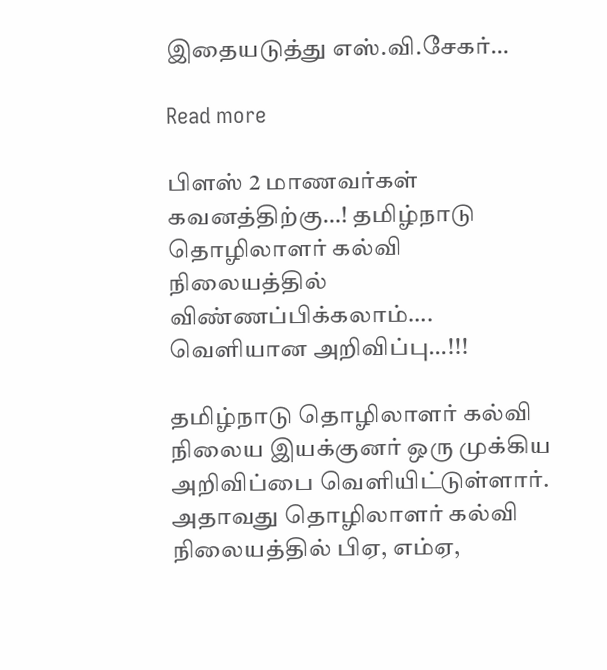இதையடுத்து எஸ்.வி.சேகர்…

Read more

பிளஸ் 2 மாணவர்கள் கவனத்திற்கு…! தமிழ்நாடு தொழிலாளர் கல்வி நிலையத்தில் விண்ணப்பிக்கலாம்…. வெளியான அறிவிப்பு…!!!

தமிழ்நாடு தொழிலாளர் கல்வி நிலைய இயக்குனர் ஒரு முக்கிய அறிவிப்பை வெளியிட்டுள்ளார். அதாவது தொழிலாளர் கல்வி நிலையத்தில் பிஏ, எம்ஏ,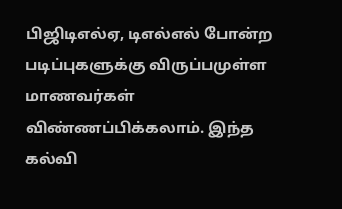பிஜிடிஎல்ஏ, டிஎல்எல் போன்ற படிப்புகளுக்கு விருப்பமுள்ள மாணவர்கள் விண்ணப்பிக்கலாம். இந்த கல்வி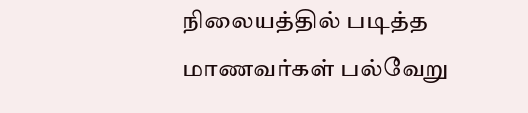நிலையத்தில் படித்த மாணவர்கள் பல்வேறு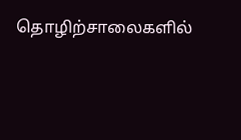தொழிற்சாலைகளில்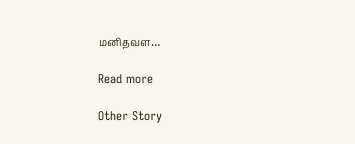மனிதவள…

Read more

Other Story